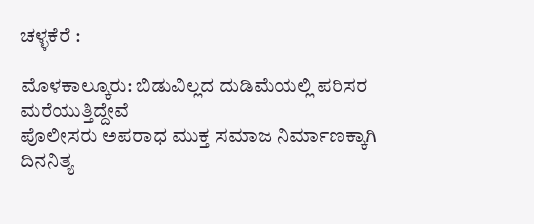ಚಳ್ಳಕೆರೆ :

ಮೊಳಕಾಲ್ಕೂರು: ಬಿಡುವಿಲ್ಲದ ದುಡಿಮೆಯಲ್ಲಿ ಪರಿಸರ
ಮರೆಯುತ್ತಿದ್ದೇವೆ
ಪೊಲೀಸರು ಅಪರಾಧ ಮುಕ್ತ ಸಮಾಜ ನಿರ್ಮಾಣಕ್ಕಾಗಿ ದಿನನಿತ್ಯ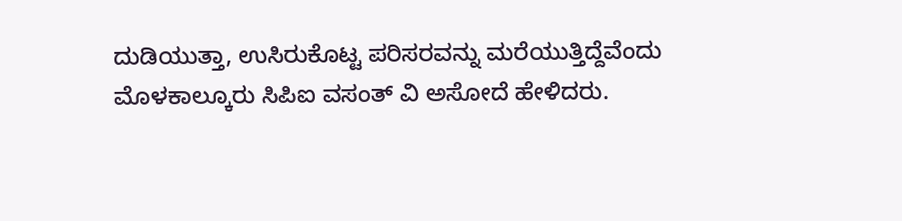ದುಡಿಯುತ್ತಾ, ಉಸಿರುಕೊಟ್ಟ ಪರಿಸರವನ್ನು ಮರೆಯುತ್ತಿದ್ದೆವೆಂದು
ಮೊಳಕಾಲ್ಕೂರು ಸಿಪಿಐ ವಸಂತ್ ವಿ ಅಸೋದೆ ಹೇಳಿದರು.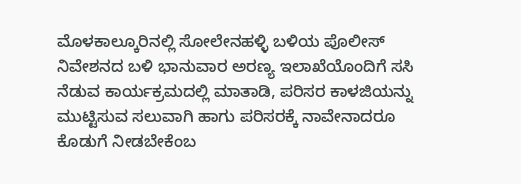ಮೊಳಕಾಲ್ಕೂರಿನಲ್ಲಿ ಸೋಲೇನಹಳ್ಳಿ ಬಳಿಯ ಪೊಲೀಸ್
ನಿವೇಶನದ ಬಳಿ ಭಾನುವಾರ ಅರಣ್ಯ ಇಲಾಖೆಯೊಂದಿಗೆ ಸಸಿ
ನೆಡುವ ಕಾರ್ಯಕ್ರಮದಲ್ಲಿ ಮಾತಾಡಿ, ಪರಿಸರ ಕಾಳಜಿಯನ್ನು
ಮುಟ್ಟಿಸುವ ಸಲುವಾಗಿ ಹಾಗು ಪರಿಸರಕ್ಕೆ ನಾವೇನಾದರೂ
ಕೊಡುಗೆ ನೀಡಬೇಕೆಂಬ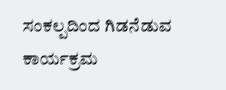ಸಂಕಲ್ಪದಿಂದ ಗಿಡನೆಡುವ ಕಾರ್ಯಕ್ರಮ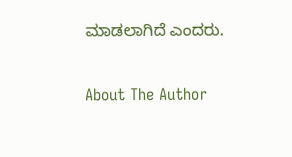ಮಾಡಲಾಗಿದೆ ಎಂದರು.

About The Author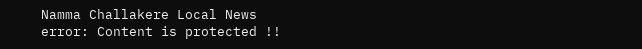Namma Challakere Local News
error: Content is protected !!